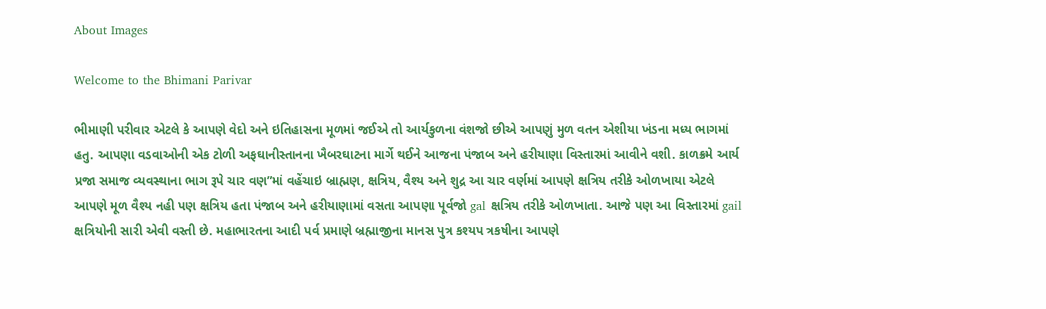About Images

Welcome to the Bhimani Parivar

ભીમાણી પરીવાર એટલે કે આપણે વેદો અને ઇતિહાસના મૂળમાં જઈએ તો આર્યકુળના વંશજો છીએ આપણું મુળ વતન એશીયા ખંડના મધ્ય ભાગમાં હતુ. આપણા વડવાઓની એક ટોળી અફઘાનીસ્તાનના ખૈબરઘાટના માર્ગે થઈને આજના પંજાબ અને હરીયાણા વિસ્તારમાં આવીને વશી. કાળક્રમે આર્ય પ્રજા સમાજ વ્યવસ્થાના ભાગ રૂપે ચાર વણ”માં વહેંચાઇ બ્રાહ્મણ, ક્ષત્રિય, વૈશ્ય અને શુદ્ર આ ચાર વર્ણમાં આપણે ક્ષત્રિય તરીકે ઓળખાયા એટલે આપણે મૂળ વૈશ્ય નહી પણ ક્ષત્રિય હતા પંજાબ અને હરીયાણામાં વસતા આપણા પૂર્વજો gal ક્ષત્રિય તરીકે ઓળખાતા. આજે પણ આ વિસ્તારમાં gail ક્ષત્રિયોની સારી એવી વસ્તી છે. મહાભારતના આદી પર્વ પ્રમાણે બ્રહ્માજીના માનસ પુત્ર કશ્યપ ત્રકષીના આપણે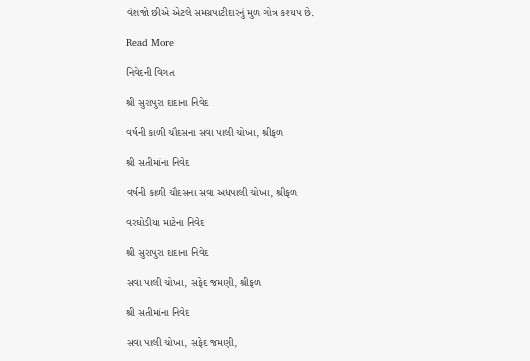વંશજો છીએ એટલે સમગ્રપાટીદારનું મુળ ગોત્ર કશ્યપ છે.

Read More

નિવેદની વિગત

શ્રી સુરાપુરા દાદાના નિવેદ

વર્ષની કાળી ચૌદસના સવા પાલી ચોખા, શ્રીફળ

શ્રી સતીમાંના નિવેદ

વર્ષની કાળી ચૌદસના સવા અધપાલી ચોખા, શ્રીફળ

વરઘોડીયા માટેના નિવેદ

શ્રી સુરાપુરા દાદાના નિવેદ

સવા પાલી ચોખા, સફેદ જમણી, શ્રીફળ

શ્રી સતીમાંના નિવેદ

સવા પાલી ચોખા, સફેદ જમણી,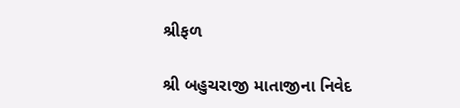શ્રીફળ

શ્રી બહુચરાજી માતાજીના નિવેદ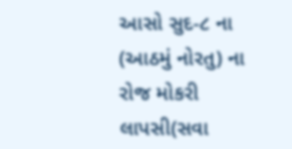આસો સુદ-૮ ના (આઠમું નોરતુ) ના રોજ મોકરી લાપસી(સવા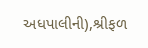અધપાલીની),શ્રીફળ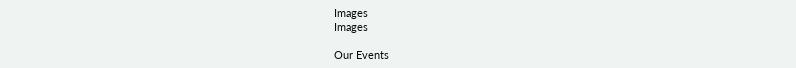Images
Images

Our Events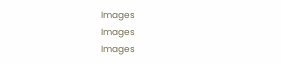Images
Images
Images